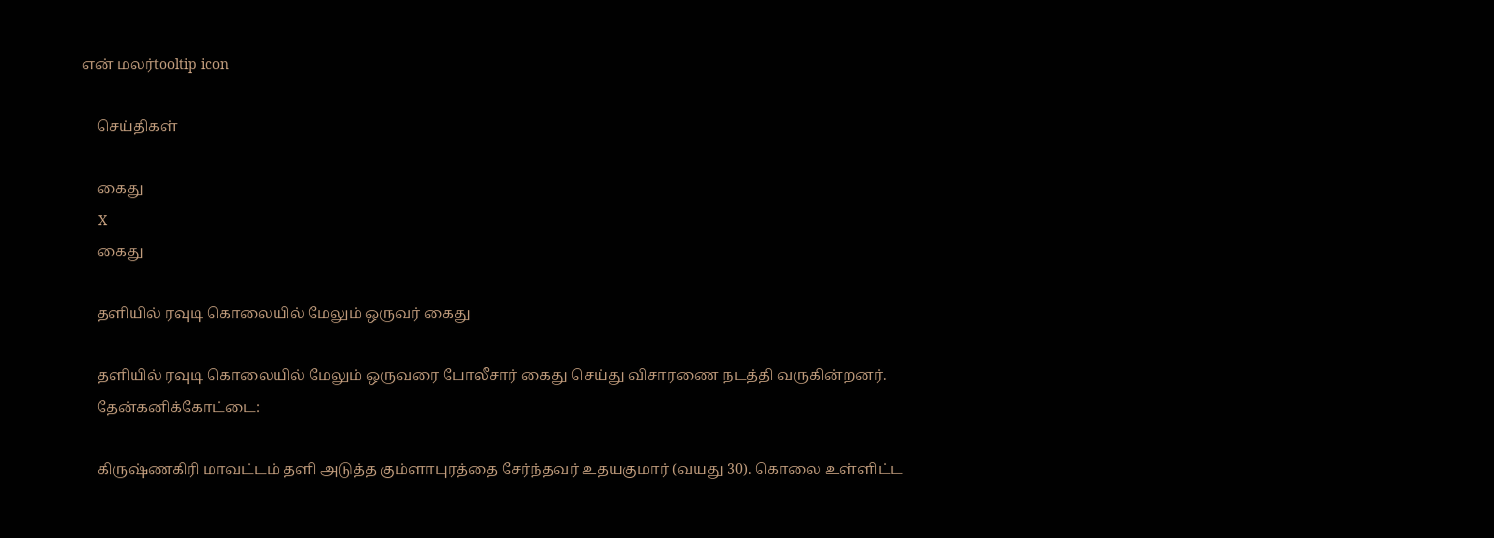என் மலர்tooltip icon

    செய்திகள்

    கைது
    X
    கைது

    தளியில் ரவுடி கொலையில் மேலும் ஒருவர் கைது

    தளியில் ரவுடி கொலையில் மேலும் ஒருவரை போலீசார் கைது செய்து விசாரணை நடத்தி வருகின்றனர்.
    தேன்கனிக்கோட்டை:

    கிருஷ்ணகிரி மாவட்டம் தளி அடுத்த கும்ளாபுரத்தை சேர்ந்தவர் உதயகுமார் (வயது 30). கொலை உள்ளிட்ட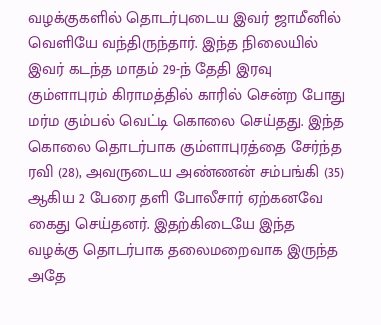வழக்குகளில் தொடர்புடைய இவர் ஜாமீனில் வெளியே வந்திருந்தார். இந்த நிலையில் இவர் கடந்த மாதம் 29-ந் தேதி இரவு கும்ளாபுரம் கிராமத்தில் காரில் சென்ற போது மர்ம கும்பல் வெட்டி கொலை செய்தது. இந்த கொலை தொடர்பாக கும்ளாபுரத்தை சேர்ந்த ரவி (28), அவருடைய அண்ணன் சம்பங்கி (35) ஆகிய 2 பேரை தளி போலீசார் ஏற்கனவே கைது செய்தனர். இதற்கிடையே இந்த வழக்கு தொடர்பாக தலைமறைவாக இருந்த அதே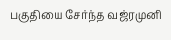பகுதியை சேர்ந்த வஜ்ரமுனி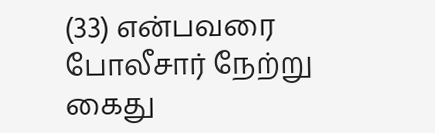(33) என்பவரை போலீசார் நேற்று கைது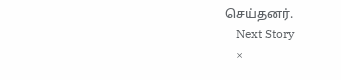செய்தனர்.
    Next Story
    ×